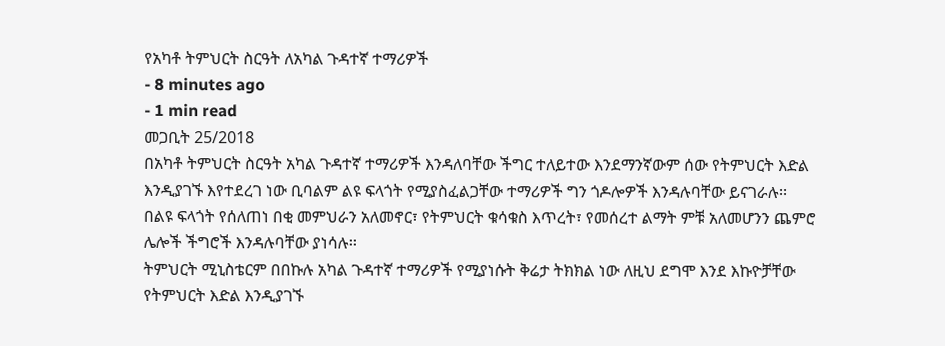የአካቶ ትምህርት ስርዓት ለአካል ጉዳተኛ ተማሪዎች
- 8 minutes ago
- 1 min read
መጋቢት 25/2018
በአካቶ ትምህርት ስርዓት አካል ጉዳተኛ ተማሪዎች እንዳለባቸው ችግር ተለይተው እንደማንኛውም ሰው የትምህርት እድል እንዲያገኙ እየተደረገ ነው ቢባልም ልዩ ፍላጎት የሚያስፈልጋቸው ተማሪዎች ግን ጎዶሎዎች እንዳሉባቸው ይናገራሉ፡፡
በልዩ ፍላጎት የሰለጠነ በቂ መምህራን አለመኖር፣ የትምህርት ቁሳቁስ እጥረት፣ የመሰረተ ልማት ምቹ አለመሆንን ጨምሮ ሌሎች ችግሮች እንዳሉባቸው ያነሳሉ፡፡
ትምህርት ሚኒስቴርም በበኩሉ አካል ጉዳተኛ ተማሪዎች የሚያነሱት ቅሬታ ትክክል ነው ለዚህ ደግሞ እንደ እኩዮቻቸው የትምህርት እድል እንዲያገኙ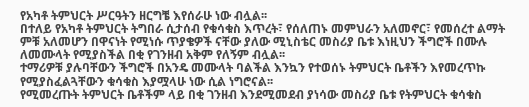የአካቶ ትምህርት ሥርዓትን ዘርግቼ እየሰራሁ ነው ብሏል፡፡
በተለይ የአካቶ ትምህርት ትግበራ ሲታሰብ የቁሳቁስ እጥረት፣ የሰለጠኑ መምህራን አለመኖር፣ የመሰረተ ልማት ምቹ አለመሆን በዋናነት የሚነሱ ጥያቄዎች ናቸው ያለው ሚኒስቴር መስሪያ ቤቱ እነዚህን ችግሮች በሙሉ ለመሙላት የሚያስችል በቂ የገንዘብ አቅም የለኝም ብሏል፡፡
ተማሪዎቹ ያሉባቸውን ችግሮች በአንዴ መሙላት ባልችል እንኳን የተወሰኑ ትምህርት ቤቶችን እየመረጥኩ የሚያስፈልጓቸውን ቁሳቁስ እያሟላሁ ነው ሲል ነግሮናል፡፡
የሚመረጡት ትምህርት ቤቶችም ላይ በቂ ገንዘብ እንደሚመደብ ያነሳው መስሪያ ቤቱ የትምህርት ቁሳቁስ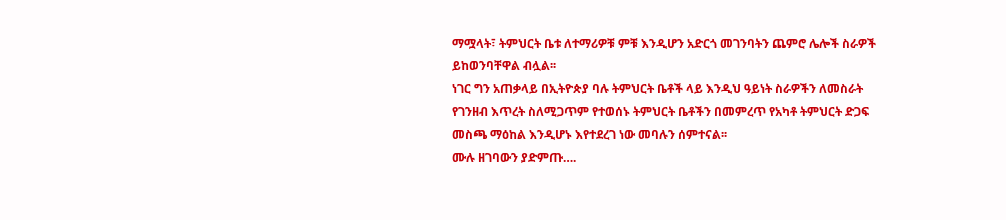ማሟላት፣ ትምህርት ቤቱ ለተማሪዎቹ ምቹ እንዲሆን አድርጎ መገንባትን ጨምሮ ሌሎች ስራዎች ይከወንባቸዋል ብሏል፡፡
ነገር ግን አጠቃላይ በኢትዮጵያ ባሉ ትምህርት ቤቶች ላይ እንዲህ ዓይነት ስራዎችን ለመስራት የገንዘብ እጥረት ስለሚጋጥም የተወሰኑ ትምህርት ቤቶችን በመምረጥ የአካቶ ትምህርት ድጋፍ መስጫ ማዕከል እንዲሆኑ እየተደረገ ነው መባሉን ሰምተናል፡፡
ሙሉ ዘገባውን ያድምጡ….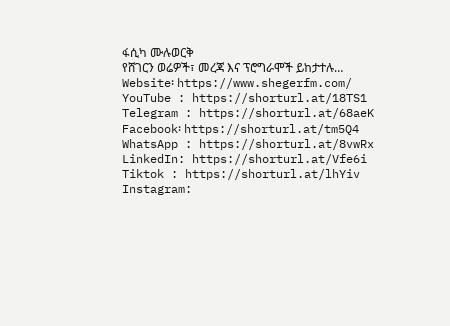ፋሲካ ሙሉወርቅ
የሸገርን ወሬዎች፣ መረጃ እና ፕሮግራሞች ይከታተሉ…
Website፡ https://www.shegerfm.com/
YouTube : https://shorturl.at/18TS1
Telegram : https://shorturl.at/68aeK
Facebook፡ https://shorturl.at/tm5Q4
WhatsApp : https://shorturl.at/8vwRx
LinkedIn: https://shorturl.at/Vfe6i
Tiktok : https://shorturl.at/lhYiv
Instagram: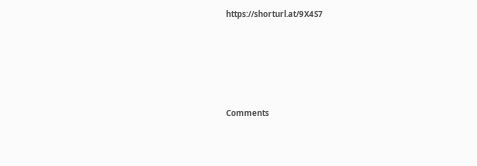https://shorturl.at/9X4S7





Comments